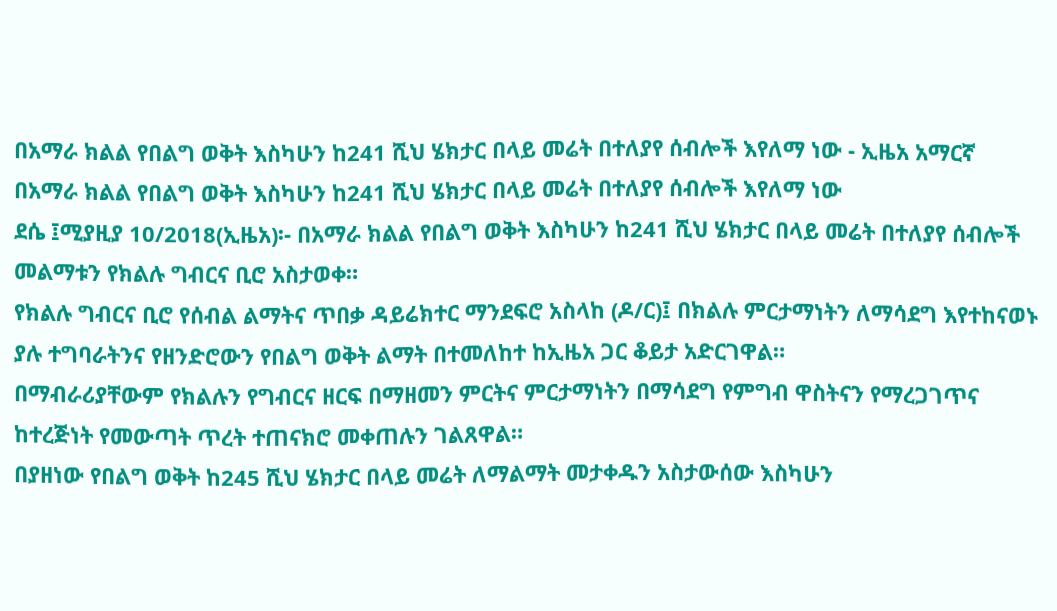በአማራ ክልል የበልግ ወቅት እስካሁን ከ241 ሺህ ሄክታር በላይ መሬት በተለያየ ሰብሎች እየለማ ነው - ኢዜአ አማርኛ
በአማራ ክልል የበልግ ወቅት እስካሁን ከ241 ሺህ ሄክታር በላይ መሬት በተለያየ ሰብሎች እየለማ ነው
ደሴ ፤ሚያዚያ 10/2018(ኢዜአ)፡- በአማራ ክልል የበልግ ወቅት እስካሁን ከ241 ሺህ ሄክታር በላይ መሬት በተለያየ ሰብሎች መልማቱን የክልሉ ግብርና ቢሮ አስታወቀ።
የክልሉ ግብርና ቢሮ የሰብል ልማትና ጥበቃ ዳይሬክተር ማንደፍሮ አስላከ (ዶ/ር)፤ በክልሉ ምርታማነትን ለማሳደግ እየተከናወኑ ያሉ ተግባራትንና የዘንድሮውን የበልግ ወቅት ልማት በተመለከተ ከኢዜአ ጋር ቆይታ አድርገዋል።
በማብራሪያቸውም የክልሉን የግብርና ዘርፍ በማዘመን ምርትና ምርታማነትን በማሳደግ የምግብ ዋስትናን የማረጋገጥና ከተረጅነት የመውጣት ጥረት ተጠናክሮ መቀጠሉን ገልጸዋል።
በያዘነው የበልግ ወቅት ከ245 ሺህ ሄክታር በላይ መሬት ለማልማት መታቀዱን አስታውሰው እስካሁን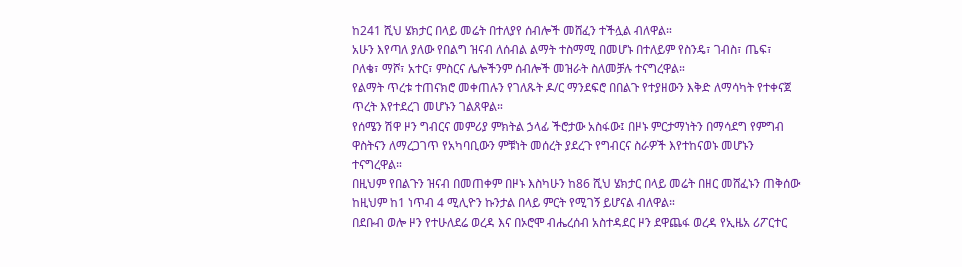ከ241 ሺህ ሄክታር በላይ መሬት በተለያየ ሰብሎች መሸፈን ተችሏል ብለዋል።
አሁን እየጣለ ያለው የበልግ ዝናብ ለሰብል ልማት ተስማሚ በመሆኑ በተለይም የስንዴ፣ ገብስ፣ ጤፍ፣ ቦለቄ፣ ማሾ፣ አተር፣ ምስርና ሌሎችንም ሰብሎች መዝራት ስለመቻሉ ተናግረዋል።
የልማት ጥረቱ ተጠናክሮ መቀጠሉን የገለጹት ዶ/ር ማንደፍሮ በበልጉ የተያዘውን እቅድ ለማሳካት የተቀናጀ ጥረት እየተደረገ መሆኑን ገልጸዋል።
የሰሜን ሽዋ ዞን ግብርና መምሪያ ምክትል ኃላፊ ችሮታው አስፋው፤ በዞኑ ምርታማነትን በማሳደግ የምግብ ዋስትናን ለማረጋገጥ የአካባቢውን ምቹነት መሰረት ያደረጉ የግብርና ስራዎች እየተከናወኑ መሆኑን ተናግረዋል።
በዚህም የበልጉን ዝናብ በመጠቀም በዞኑ እስካሁን ከ86 ሺህ ሄክታር በላይ መሬት በዘር መሸፈኑን ጠቅሰው ከዚህም ከ1 ነጥብ 4 ሚሊዮን ኩንታል በላይ ምርት የሚገኝ ይሆናል ብለዋል።
በደቡብ ወሎ ዞን የተሁለደሬ ወረዳ እና በኦሮሞ ብሔረሰብ አስተዳደር ዞን ደዋጨፋ ወረዳ የኢዜአ ሪፖርተር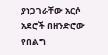ያነጋገራቸው አርሶ አደሮች በዘንድሮው የበልግ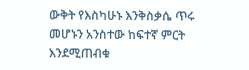ውቅት የእስካሁኑ እንቅስቃሴ ጥሩ መሆኑን አንስተው ከፍተኛ ምርት እንደሚጠብቁ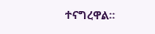ተናግረዋል።